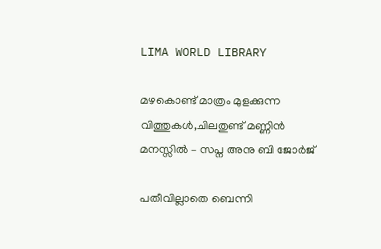LIMA WORLD LIBRARY

മഴകൊണ്ട് മാത്രം മുളക്കുന്ന വിത്തുകൾ,ചിലതുണ്ട് മണ്ണിൻ മനസ്സിൽ – സപ്ന അനു ബി ജോർജ്

പതീവില്ലാതെ ബെന്നി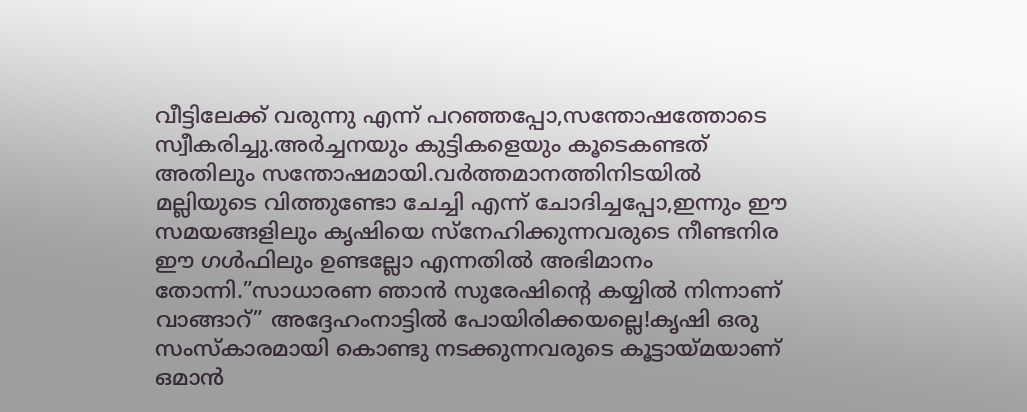വീട്ടിലേക്ക് വരുന്നു എന്ന് പറഞ്ഞപ്പോ,സന്തോഷത്തോടെ സ്വീകരിച്ചു.അർച്ചനയും കുട്ടികളെയും കൂടെകണ്ടത് അതിലും സന്തോഷമായി.വർത്തമാനത്തിനിടയിൽ മല്ലിയുടെ വിത്തുണ്ടോ ചേച്ചി എന്ന് ചോദിച്ചപ്പോ,ഇന്നും ഈ സമയങ്ങളിലും കൃഷിയെ സ്നേഹിക്കുന്നവരുടെ നീണ്ടനിര ഈ ഗൾഫിലും ഉണ്ടല്ലോ എന്നതിൽ അഭിമാനം തോ‍ന്നി.”സാധാരണ ഞാൻ സുരേഷിന്റെ കയ്യിൽ നിന്നാണ് വാങ്ങാറ്” അദ്ദേഹംനാട്ടിൽ പോയിരിക്കയല്ലെ!കൃഷി ഒരു സംസ്കാരമായി കൊണ്ടു നടക്കുന്നവരുടെ കൂട്ടായ്മയാണ് ഒമാൻ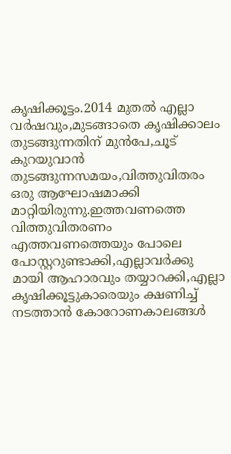കൃഷിക്കൂട്ടം.2014 മുതൽ എല്ലാ വർഷവും,മുടങ്ങാ‍തെ കൃഷിക്കാലം തുടങ്ങുന്നതിന് മുൻപേ,ചൂട് കുറയുവാൻ തുടങ്ങുന്നസമയം,വിത്തുവിതരം ഒരു ആഘോഷമാക്കി മാറ്റിയിരുന്നു.ഇത്തവണത്തെ വിത്തുവിതരണം എത്തവണത്തെയും പോലെ പോസ്റ്ററുണ്ടാക്കി,എല്ലാവർക്കു മായി ആഹാരവും തയ്യാറക്കി,എല്ലാ കൃഷിക്കൂട്ടുകാരെയും ക്ഷണിച്ച് നടത്താൻ കോറോണകാലങ്ങൾ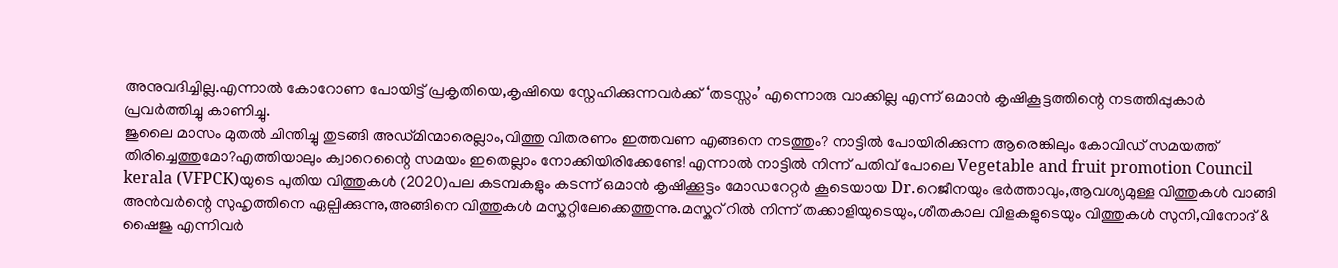അനുവദിച്ചില്ല.എന്നാൽ കോറോണ പോയിട്ട് പ്രകൃതിയെ,കൃഷിയെ സ്നേഹിക്കുന്നവർക്ക് ‘തടസ്സം’ എന്നൊരു വാക്കില്ല എന്ന് ഒമാൻ കൃഷികൂട്ടത്തിന്റെ നടത്തിപ്പുകാർ പ്രവർത്തിച്ചു കാണിച്ചു.
ജുലൈ മാസം മുതൽ ചിന്തിച്ചു തുടങ്ങി അഡ്മിന്മാരെല്ലാം,വിത്തു വിതരണം ഇത്തവണ എങ്ങനെ നടത്തും? നാട്ടിൽ പോയിരിക്കുന്ന ആരെങ്കിലും കോവിഡ് സമയത്ത് തിരിച്ചെത്തുമോ?എത്തിയാലും ക്വാറെന്റൈ സമയം ഇതെല്ലാം നോ‍ക്കിയിരിക്കേണ്ടേ! എന്നാൽ നാട്ടിൽ നിന്ന് പതിവ് പോലെ Vegetable and fruit promotion Council kerala (VFPCK)യുടെ പുതിയ വിത്തുകൾ (2020)പല കടമ്പകളും കടന്ന് ഒമാൻ കൃഷിക്കൂട്ടം മോഡറേറ്റർ കൂടെയായ Dr.റെജീനയും ഭർത്താവും,ആവശ്യമുള്ള വിത്തുകൾ വാങ്ങി അൻവർന്റെ സുഹൃത്തിനെ ഏല്പിക്കുന്നു,അങ്ങിനെ വിത്തുകൾ മസ്കറ്റിലേക്കെത്തുന്നു.മസ്കറ് റിൽ നിന്ന് തക്കാളിയുടെയും,ശീതകാല വിളകളുടെയും വിത്തുകൾ സുനി,വിനോദ് & ഷൈജു എന്നിവർ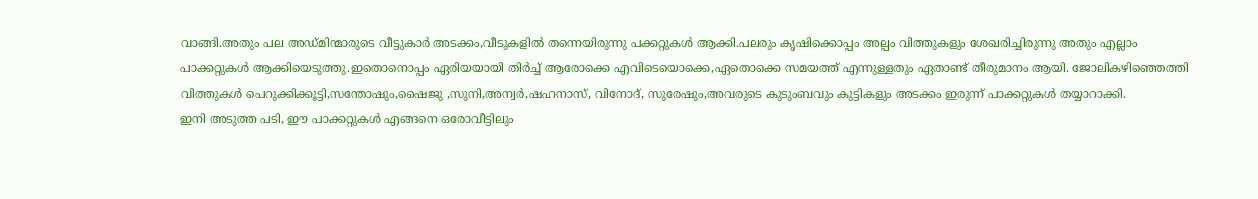വാങ്ങി.അതും പല അഡ്മിന്മാരുടെ വീട്ടുകാർ അടക്കം,വീടുകളിൽ തന്നെയിരുന്നു പക്കറ്റുകൾ ആക്കി.പലരും കൃഷിക്കൊപ്പം അല്പം വിത്തുകളും ശേഖരിച്ചിരുന്നു അതും എല്ലാം പാക്കറ്റുകൾ ആക്കിയെടുത്തു.ഇതൊനൊപ്പം ഏരിയയായി തിർച്ച് ആരോക്കെ എവിടെയൊക്കെ,ഏതൊക്കെ സമയത്ത് എന്നുള്ളതും ഏതാണ്ട് തീരുമാനം ആയി. ജോലികഴിഞ്ഞെത്തി വിത്തുകൾ പെറുക്കിക്കൂട്ടി,സന്തോഷും,ഷൈജു ,സുനി,അന്വർ,ഷഹനാസ്, വിനോദ്, സുരേഷും,അവരുടെ കുടുംബവും കുട്ടികളും അടക്കം ഇരുന്ന് പാക്കറ്റുകൾ തയ്യാറാക്കി.
ഇനി അടുത്ത പടി, ഈ പാക്കറ്റുകൾ എങ്ങനെ ഒരോവീട്ടിലും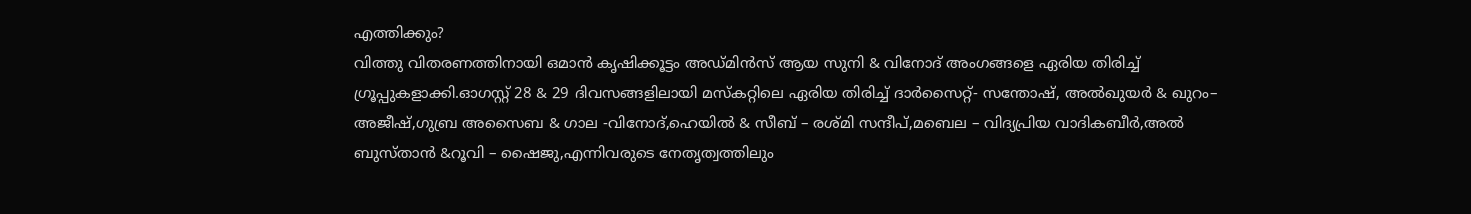എത്തിക്കും?
വിത്തു വിതരണത്തിനായി ഒമാൻ കൃഷിക്കൂട്ടം അഡ്മിൻസ് ആയ സുനി & വിനോദ് അംഗങ്ങളെ ഏരിയ തിരിച്ച് ഗ്രൂപ്പുകളാക്കി.ഓഗസ്റ്റ് 28 & 29 ദിവസങ്ങളിലായി മസ്കറ്റിലെ ഏരിയ തിരിച്ച് ദാർസൈറ്റ്- സന്തോഷ്‌, അൽഖുയർ & ഖുറം– അജീഷ്,ഗുബ്ര അസൈബ & ഗാല -വിനോദ്,ഹെയിൽ & സീബ് – രശ്മി സന്ദീപ്,മബെല – വിദ്യപ്രിയ വാദികബീർ,അൽ ബുസ്താൻ &റൂവി – ഷൈജു,എന്നിവരുടെ നേതൃത്വത്തിലും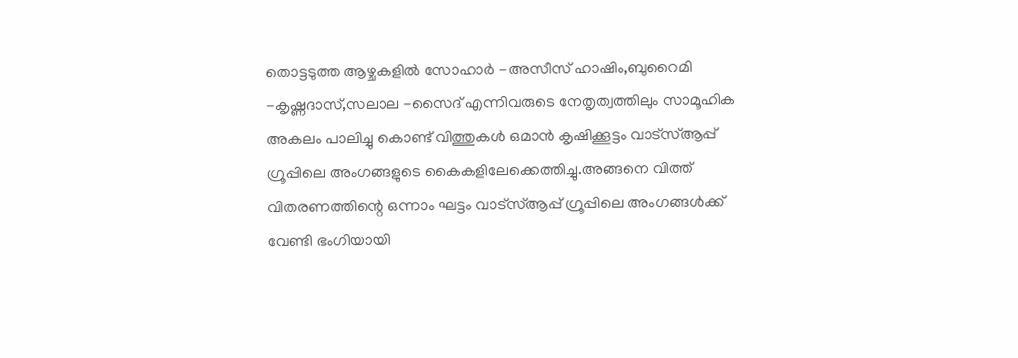തൊട്ടടുത്ത ആഴ്ചകളിൽ സോഹാർ -അസീസ് ഹാഷിം,ബുറൈമി -കൃഷ്ണദാസ്,സലാല -സൈദ് എന്നിവരുടെ നേതൃത്വത്തിലും സാമൂഹിക അകലം പാലിച്ചു കൊണ്ട് വിത്തുകൾ ഒമാൻ കൃഷിക്കൂട്ടം വാട്സ്ആപ്പ് ഗ്രൂപ്പിലെ അംഗങ്ങളുടെ കൈകളിലേക്കെത്തിച്ചു.അങ്ങനെ വിത്ത് വിതരണത്തിന്റെ ഒന്നാം ഘട്ടം വാട്സ്ആപ്പ് ഗ്രൂപ്പിലെ അംഗങ്ങൾക്ക് വേണ്ടി ഭംഗിയായി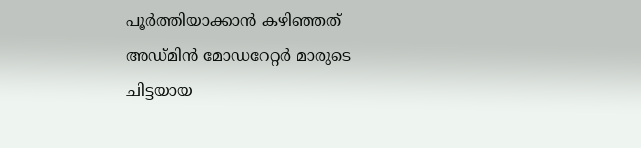പൂർത്തിയാക്കാൻ കഴിഞ്ഞത് അഡ്മിൻ മോഡറേറ്റർ മാരുടെ ചിട്ടയായ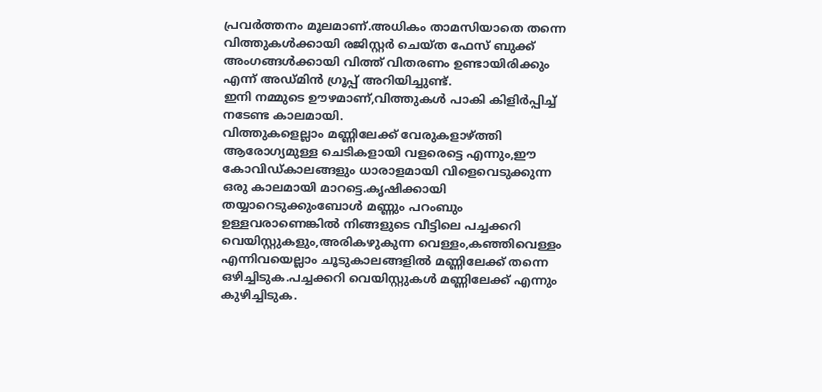പ്രവർത്തനം മൂലമാണ്.അധികം താമസിയാതെ തന്നെ വിത്തുകൾക്കായി രജിസ്റ്റർ ചെയ്ത ഫേസ് ബുക്ക്‌ അംഗങ്ങൾക്കായി വിത്ത് വിതരണം ഉണ്ടായിരിക്കും എന്ന് അഡ്മിൻ ഗ്രൂ‍പ്പ് അറിയിച്ചുണ്ട്.
ഇനി നമ്മുടെ ഊഴമാണ്,വിത്തുകൾ പാകി കിളിർപ്പിച്ച് നടേണ്ട കാലമായി.
വിത്തുകളെല്ലാം മണ്ണിലേക്ക് വേരുകളാഴ്ത്തി ആരോഗ്യമുള്ള ചെടികളായി വളരെട്ടെ എന്നും,ഈ കോവിഡ്കാലങ്ങളും ധാരാളമായി വിളെവെടുക്കുന്ന ഒരു കാലമായി മാറട്ടെ.കൃഷിക്കായി തയ്യാറെടുക്കുംബോൾ മണ്ണും പറംബും ഉള്ളവരാണെങ്കിൽ നിങ്ങളുടെ വീട്ടിലെ പച്ചക്കറി വെയിസ്റ്റുകളും,അരികഴുകുന്ന വെള്ളം,കഞ്ഞിവെള്ളം എന്നിവയെല്ലാം ചൂടുകാലങ്ങളിൽ മണ്ണിലേക്ക് തന്നെ ഒഴിച്ചിടുക.പച്ചക്കറി വെയിസ്റ്റുകൾ മണ്ണിലേക്ക് എന്നും കുഴിച്ചിടുക.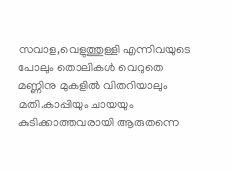സവാള,വെളുത്തുള്ളി എന്നിവയുടെ പോലും തൊലികൾ വെറുതെ മണ്ണിനു മുകളിൽ വിതറിയാലും മതി.കാപ്പിയും ചായയും കുടിക്കാത്തവരായി ആരുതന്നെ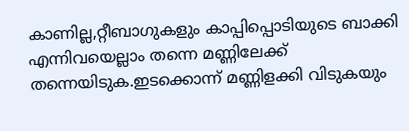കാണില്ല,റ്റീബാഗുകളും കാപ്പിപ്പൊടിയുടെ ബാക്കി എന്നിവയെല്ലാം തന്നെ മണ്ണിലേക്ക് തന്നെയിടുക.ഇടക്കൊന്ന് മണ്ണിളക്കി വിടുകയും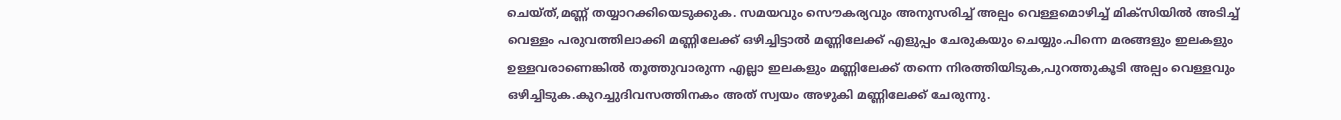ചെയ്ത്,മണ്ണ് തയ്യാറക്കിയെടുക്കുക. സമയവും സൌകര്യവും അനുസരിച്ച് അല്പം വെള്ളമൊഴിച്ച് മിക്സിയിൽ അടിച്ച് വെള്ളം പരുവത്തിലാക്കി മണ്ണിലേക്ക് ഒഴിച്ചിട്ടാൽ മണ്ണിലേക്ക് എളുപ്പം ചേരുകയും ചെയ്യും.പിന്നെ മരങ്ങളും ഇലകളും ഉള്ളവരാണെങ്കിൽ തൂത്തുവാരുന്ന എല്ലാ ഇലകളും മണ്ണിലേക്ക് തന്നെ നിരത്തിയിടുക,പുറത്തുകൂടി അല്പം വെള്ളവും ഒഴിച്ചിടുക.കുറച്ചുദിവസത്തിനകം അത് സ്വയം അഴുകി മണ്ണിലേക്ക് ചേരുന്നു.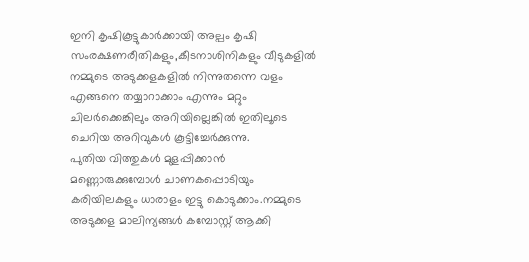ഇനി കൃഷികൂട്ടുകാർക്കായി അല്പം കൃഷി സംരക്ഷണരീതികളും,കീടനാശിനികളും വീടുകളിൽ നമ്മുടെ അടുക്കളകളിൽ നിന്നുതന്നെ വളം എങ്ങനെ തയ്യാറാക്കാം എന്നും മറ്റും ചിലർക്കെങ്കിലും അറിയില്ലെങ്കിൽ ഇതിലൂടെ ചെറിയ അറിവുകൾ കൂട്ടിച്ചേർക്കുന്നു.
പുതിയ വിത്തുകൾ മുളപ്പിക്കാൻ മണ്ണൊരുക്കുമ്പോൾ ചാണകപ്പൊടിയും കരിയിലകളും ധാരാളം ഇട്ടു കൊടുക്കാം.നമ്മുടെ അടുക്കള മാലിന്യങ്ങൾ കമ്പോസ്റ്റ് ആക്കി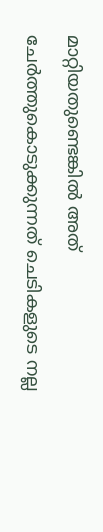മാറ്റിയതുണ്ടെങ്കിൽ അത് ചേർത്തുകൊടുക്കുന്നത് ചെടികളുടെ നല്ല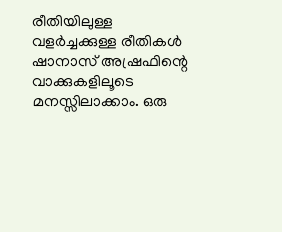രീതിയിലുള്ള വളർച്ചക്കുള്ള രീതികൾ ഷാനാസ് അഷ്രഫിന്റെ വാക്കുകളിലൂടെ മനസ്സിലാക്കാം. ഒരു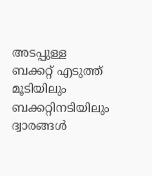അടപ്പുള്ള ബക്കറ്റ് എടുത്ത് മൂടിയിലും ബക്കറ്റിനടിയിലും ദ്വാരങ്ങൾ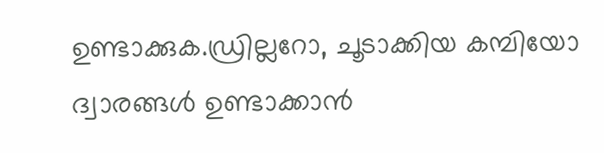ഉണ്ടാക്കുക.ഡ്രില്ലറോ, ചൂടാക്കിയ കമ്പിയോ ദ്വാരങ്ങൾ ഉണ്ടാക്കാൻ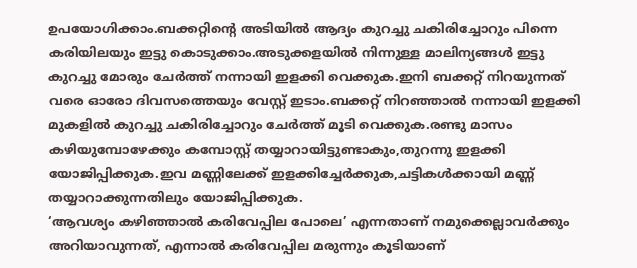ഉപയോഗിക്കാം.ബക്കറ്റിന്റെ അടിയിൽ ആദ്യം കുറച്ചു ചകിരിച്ചോറും പിന്നെ കരിയിലയും ഇട്ടു കൊടുക്കാം.അടുക്കളയിൽ നിന്നുള്ള മാലിന്യങ്ങൾ ഇട്ടു കുറച്ചു മോരും ചേർത്ത് നന്നായി ഇളക്കി വെക്കുക.ഇനി ബക്കറ്റ് നിറയുന്നത് വരെ ഓരോ ദിവസത്തെയും വേസ്റ്റ് ഇടാം.ബക്കറ്റ് നിറഞ്ഞാൽ നന്നായി ഇളക്കി മുകളിൽ കുറച്ചു ചകിരിച്ചോറും ചേർത്ത് മൂടി വെക്കുക.രണ്ടു മാസം കഴിയുമ്പോഴേക്കും കമ്പോസ്റ്റ് തയ്യാറായിട്ടുണ്ടാകും,തുറന്നു ഇളക്കി യോജിപ്പിക്കുക.ഇവ മണ്ണിലേക്ക് ഇളക്കിച്ചേർക്കുക,ചട്ടികൾക്കായി മണ്ണ് തയ്യാറാക്കുന്നതിലും യോജിപ്പിക്കുക.
‘ആവശ്യം കഴിഞ്ഞാൽ കരിവേപ്പില പോലെ’ എന്നതാണ് നമുക്കെല്ലാവർക്കും അറിയാവുന്നത്, എന്നാൽ കരിവേപ്പില മരുന്നും കൂടിയാണ്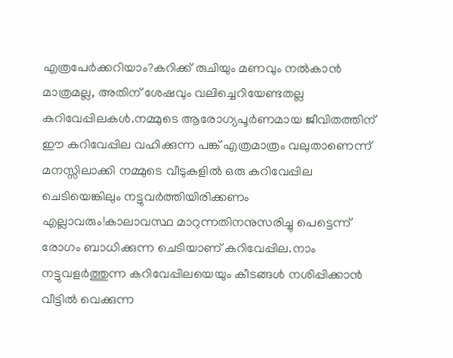എത്രപേർക്കറിയാം?കറിക്ക് രുചിയും മണവും നല്‍കാൻ മാത്രമല്ല, അതിന് ശേഷവും വലിച്ചെറിയേണ്ടതല്ല കറിവേപ്പിലകൾ.നമ്മുടെ ആരോഗ്യപൂർണമായ ജീവിതത്തിന് ഈ കറിവേപ്പില വഹിക്കുന്ന പങ്ക് എത്രമാത്രം വലുതാണെന്ന് മനസ്സിലാക്കി നമ്മുടെ വീടുകളിൽ ഒരു കറിവേപ്പില ചെടിയെങ്കിലും നട്ടുവർത്തിയിരിക്കണം എല്ലാവരും!കാലാവസ്ഥ മാറുന്നതിനനുസരിച്ചു പെട്ടെന്ന് രോഗം ബാധിക്കുന്ന ചെടിയാണ് കറിവേപ്പില.നാം നട്ടുവളർത്തുന്ന കറിവേപ്പിലയെയും കീടങ്ങൾ നശിപ്പിക്കാൻ വീട്ടിൽ വെക്കുന്ന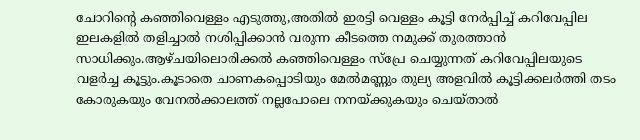ചോറിന്റെ കഞ്ഞിവെള്ളം എടുത്തു,അതിൽ ഇരട്ടി വെള്ളം കൂട്ടി നേര്‍പ്പിച്ച് കറിവേപ്പില ഇലകളിൽ തളിച്ചാൽ നശിപ്പിക്കാൻ വരുന്ന കീടത്തെ നമുക്ക് തുരത്താൻ സാധിക്കും.ആഴ്ചയിലൊരിക്കൽ കഞ്ഞിവെള്ളം സ്‌പ്രേ ചെയ്യുന്നത് കറിവേപ്പിലയുടെ വളര്‍ച്ച കൂട്ടും.കൂടാതെ ചാണകപ്പൊടിയും മേല്‍മണ്ണും തുല്യ അളവിൽ കൂട്ടിക്കലര്‍ത്തി തടം കോരുകയും വേനല്‍ക്കാലത്ത് നല്ലപോലെ നനയ്ക്കുകയും ചെയ്താൽ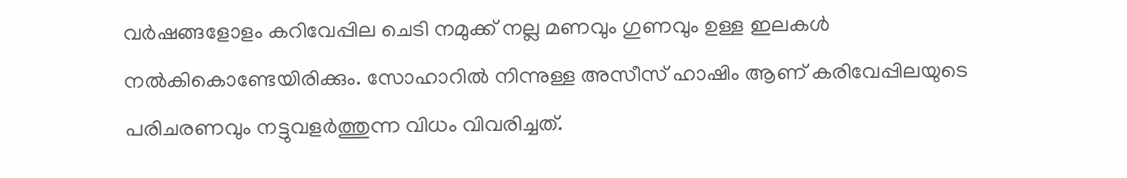വർഷങ്ങളോളം കറിവേപ്പില ചെടി നമുക്ക് നല്ല മണവും ഗുണവും ഉള്ള ഇലകൾ നൽകികൊണ്ടേയിരിക്കും. സോഹാറിൽ നിന്നുള്ള അസീസ് ഹാഷിം ആണ് കരിവേപ്പിലയുടെ പരിചരണവും നട്ടുവളർത്തുന്ന വിധം വിവരിച്ചത്.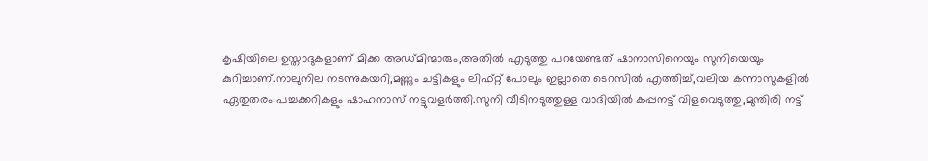കൃഷിയിലെ ഉസ്താദുകളാണ് മിക്ക അഡ്മിന്മാരും,അതിൽ എടുത്തു പറയേണ്ടത് ഷാനാസിനെയും സുനിയെയും കുറിച്ചാണ്.നാലുനില നടന്നുകയറി,മണ്ണും ചട്ടികളും ലിഫ്റ്റ് പോലും ഇല്ലാതെ ടെറസിൽ എത്തിച്ച്,വലിയ കന്നാസുകളിൽ ഏതുതരം പച്ചക്കറികളും ഷാഹനാസ് നട്ടുവളർത്തി.സുനി വീടിനടുത്തുള്ള വാദിയിൽ കപ്പനട്ട് വിളവെടുത്തു,മുന്തിരി നട്ട്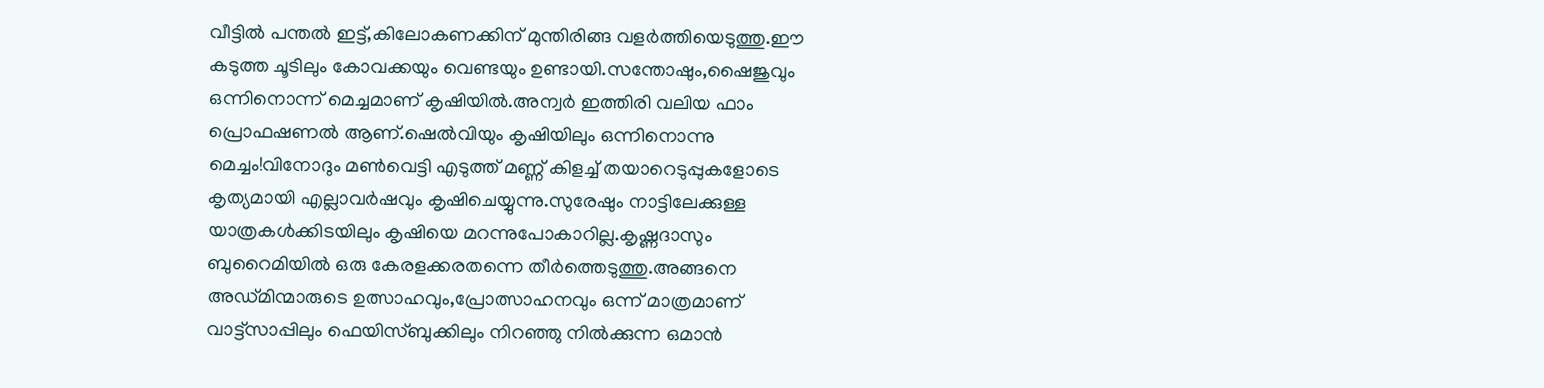വീട്ടിൽ പന്തൽ ഇട്ട്,കിലോകണക്കിന് മുന്തിരിങ്ങ വളർത്തിയെടുത്തു.ഈ കടുത്ത ചൂടിലും കോവക്കയും വെണ്ടയും ഉണ്ടായി.സന്തോഷും,ഷൈജുവും ഒന്നിനൊന്ന് മെച്ചമാണ് കൃഷിയിൽ.അന്വർ ഇത്തിരി വലിയ ഫാം പ്രൊഫഷണൽ ആണ്.ഷെൽവിയും കൃഷിയിലും ഒന്നിനൊന്നു മെച്ചം!വിനോദും മൺവെട്ടി എടുത്ത് മണ്ണ് കിളച്ച് തയാറെടുപ്പുകളോടെ കൃത്യമായി എല്ലാവർഷവും കൃഷിചെയ്യുന്നു.സുരേഷും നാട്ടിലേക്കുള്ള യാത്രകൾക്കിടയിലും കൃഷിയെ മറന്നുപോകാറില്ല.കൃഷ്ണദാസും ബുറൈമിയിൽ ഒരു കേരളക്കരതന്നെ തീർത്തെടുത്തു.അങ്ങനെ അഡ്മിന്മാരുടെ ഉത്സാഹവും,പ്രോത്സാഹനവും ഒന്ന് മാത്രമാണ് വാട്ട്സാപ്പിലും ഫെയിസ്ബുക്കിലും നിറഞ്ഞു നിൽക്കുന്ന ഒമാൻ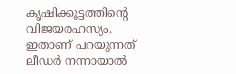കൃഷിക്കൂട്ടത്തിന്റെ വിജയരഹസ്യം.
ഇതാണ് പറയുന്നത് ലീഡർ നന്നായാൽ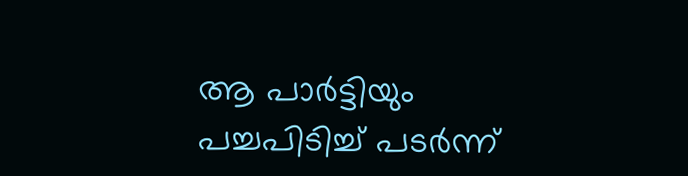ആ പാർട്ടിയും പച്ചപിടിച്ച് പടർന്ന്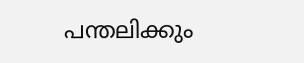പന്തലിക്കും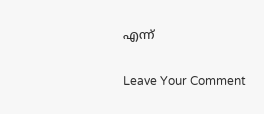എന്ന്

Leave Your Comment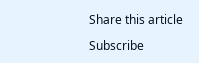Share this article

Subscribe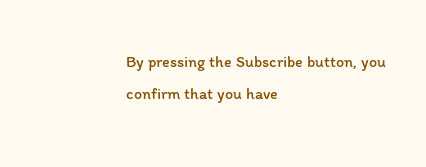By pressing the Subscribe button, you confirm that you have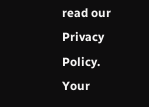read our Privacy Policy.
Your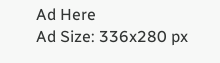Ad Here
Ad Size: 336x280 px